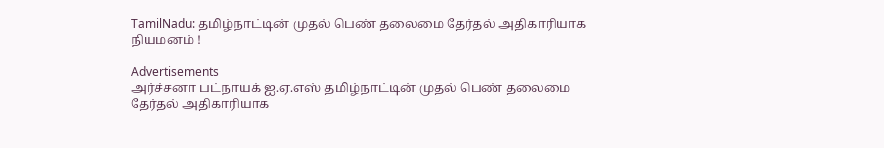TamilNadu: தமிழ்நாட்டின் முதல் பெண் தலைமை தேர்தல் அதிகாரியாக நியமனம் !

Advertisements
அர்ச்சனா பட்நாயக் ஐ.ஏ.எஸ் தமிழ்நாட்டின் முதல் பெண் தலைமை தேர்தல் அதிகாரியாக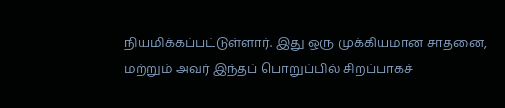நியமிக்கப்பட்டுள்ளார். இது ஒரு முக்கியமான சாதனை, மற்றும் அவர் இந்தப் பொறுப்பில் சிறப்பாகச்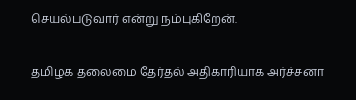செயல்படுவார் என்று நம்புகிறேன்.

தமிழக தலைமை தேர்தல் அதிகாரியாக அர்ச்சனா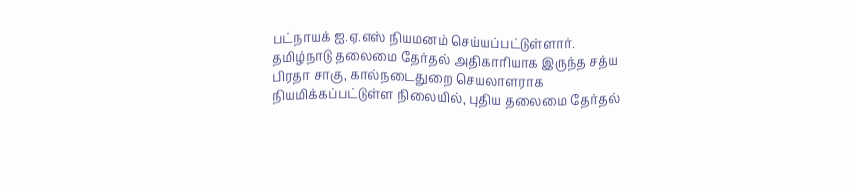பட்நாயக் ஐ.ஏ.எஸ் நியமனம் செய்யப்பட்டுள்ளார்.
தமிழ்நாடு தலைமை தேர்தல் அதிகாரியாக இருந்த சத்ய பிரதா சாகு, கால்நடைதுறை செயலாளராக நியமிக்கப்பட்டுள்ள நிலையில், புதிய தலைமை தேர்தல்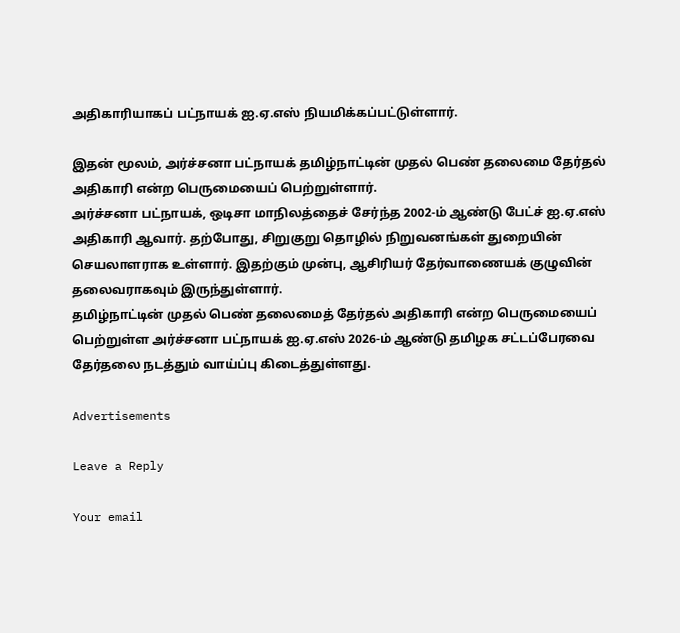அதிகாரியாகப் பட்நாயக் ஐ.ஏ.எஸ் நியமிக்கப்பட்டுள்ளார்.

இதன் மூலம், அர்ச்சனா பட்நாயக் தமிழ்நாட்டின் முதல் பெண் தலைமை தேர்தல் அதிகாரி என்ற பெருமையைப் பெற்றுள்ளார்.
அர்ச்சனா பட்நாயக், ஒடிசா மாநிலத்தைச் சேர்ந்த 2002-ம் ஆண்டு பேட்ச் ஐ.ஏ.எஸ் அதிகாரி ஆவார். தற்போது, சிறுகுறு தொழில் நிறுவனங்கள் துறையின் செயலாளராக உள்ளார். இதற்கும் முன்பு, ஆசிரியர் தேர்வாணையக் குழுவின் தலைவராகவும் இருந்துள்ளார்.
தமிழ்நாட்டின் முதல் பெண் தலைமைத் தேர்தல் அதிகாரி என்ற பெருமையைப் பெற்றுள்ள அர்ச்சனா பட்நாயக் ஐ.ஏ.எஸ் 2026-ம் ஆண்டு தமிழக சட்டப்பேரவை தேர்தலை நடத்தும் வாய்ப்பு கிடைத்துள்ளது.

Advertisements

Leave a Reply

Your email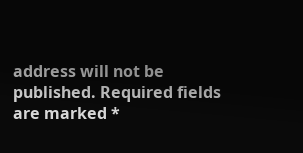address will not be published. Required fields are marked *